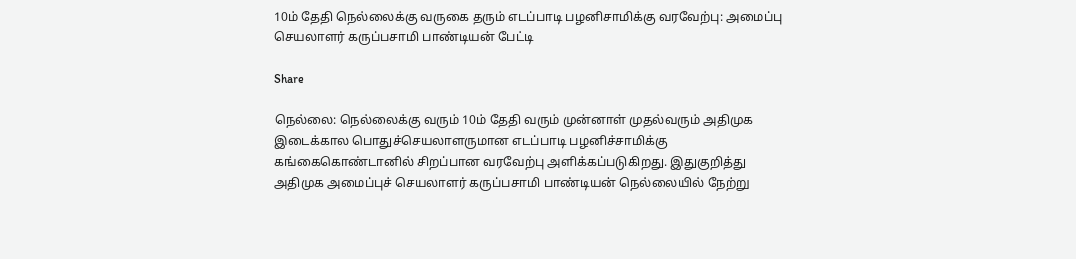10ம் தேதி நெல்லைக்கு வருகை தரும் எடப்பாடி பழனிசாமிக்கு வரவேற்பு: அமைப்பு செயலாளர் கருப்பசாமி பாண்டியன் பேட்டி

Share

நெல்லை: நெல்லைக்கு வரும் 10ம் தேதி வரும் முன்னாள் முதல்வரும் அதிமுக இடைக்கால பொதுச்செயலாளருமான எடப்பாடி பழனிச்சாமிக்கு கங்கைகொண்டானில் சிறப்பான வரவேற்பு அளிக்கப்படுகிறது. இதுகுறித்து அதிமுக அமைப்புச் செயலாளர் கருப்பசாமி பாண்டியன் நெல்லையில் நேற்று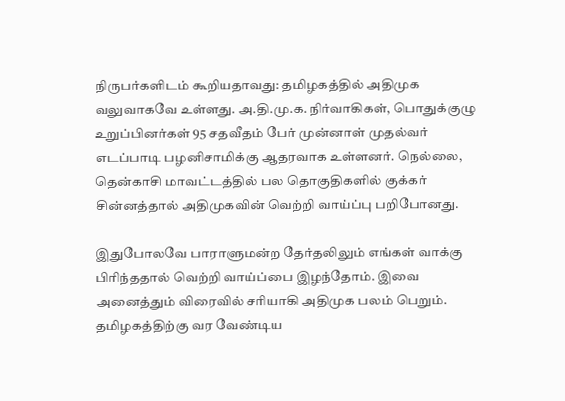நிருபர்களிடம் கூறியதாவது: தமிழகத்தில் அதிமுக வலுவாகவே உள்ளது. அ.தி.மு.க. நிர்வாகிகள், பொதுக்குழு உறுப்பினர்கள் 95 சதவீதம் பேர் முன்னாள் முதல்வர் எடப்பாடி பழனிசாமிக்கு ஆதரவாக உள்ளனர். நெல்லை, தென்காசி மாவட்டத்தில் பல தொகுதிகளில் குக்கர் சின்னத்தால் அதிமுகவின் வெற்றி வாய்ப்பு பறிபோனது.

இதுபோலவே பாராளுமன்ற தேர்தலிலும் எங்கள் வாக்கு பிரிந்ததால் வெற்றி வாய்ப்பை இழந்தோம். இவை அனைத்தும் விரைவில் சரியாகி அதிமுக பலம் பெறும். தமிழகத்திற்கு வர வேண்டிய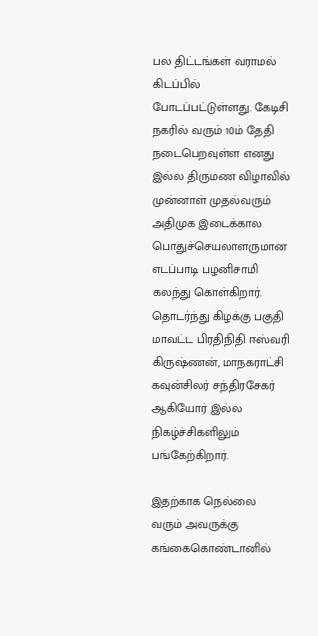பல திட்டங்கள் வராமல் கிடப்பில் போடப்பட்டுள்ளது. கேடிசி நகரில் வரும் 10ம் தேதி நடைபெறவுள்ள எனது இல்ல திருமண விழாவில் முன்னாள் முதல்வரும் அதிமுக இடைக்கால பொதுச்செயலாளருமான எடப்பாடி பழனிசாமி கலந்து கொள்கிறார். தொடர்ந்து கிழக்கு பகுதி மாவட்ட பிரதிநிதி ஈஸ்வரி கிருஷ்ணன், மாநகராட்சி கவுன்சிலர் சந்திரசேகர் ஆகியோர் இல்ல நிகழ்ச்சிகளிலும் பங்கேற்கிறார்.

இதற்காக நெல்லை வரும் அவருக்கு கங்கைகொண்டானில்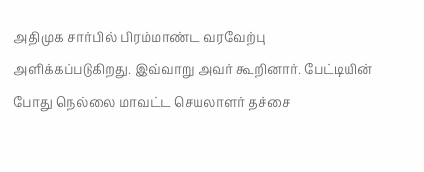அதிமுக சார்பில் பிரம்மாண்ட வரவேற்பு அளிக்கப்படுகிறது. இவ்வாறு அவர் கூறினார். பேட்டியின் போது நெல்லை மாவட்ட செயலாளர் தச்சை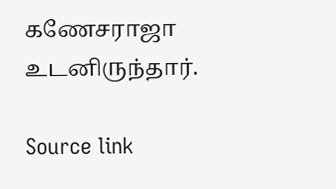கணேசராஜா உடனிருந்தார்.

Source link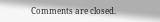Comments are closed.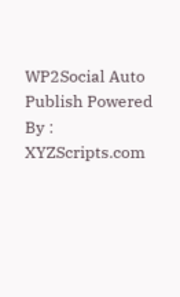WP2Social Auto Publish Powered By : XYZScripts.com